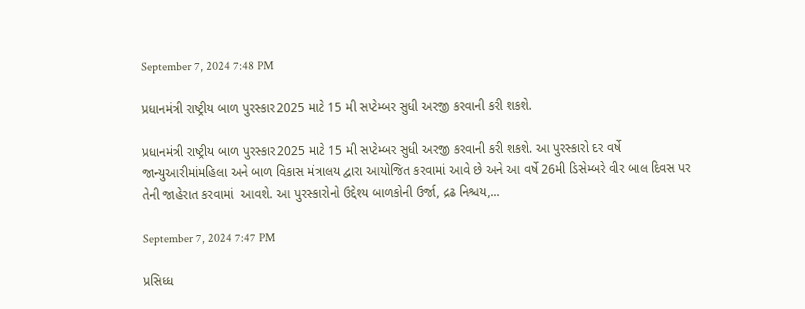September 7, 2024 7:48 PM

પ્રધાનમંત્રી રાષ્ટ્રીય બાળ પુરસ્કાર2025 માટે 15 મી સપ્ટેમ્બર સુધી અરજી કરવાની કરી શકશે.

પ્રધાનમંત્રી રાષ્ટ્રીય બાળ પુરસ્કાર2025 માટે 15 મી સપ્ટેમ્બર સુધી અરજી કરવાની કરી શકશે. આ પુરસ્કારો દર વર્ષે જાન્યુઆરીમાંમહિલા અને બાળ વિકાસ મંત્રાલય દ્વારા આયોજિત કરવામાં આવે છે અને આ વર્ષે 26મી ડિસેમ્બરે વીર બાલ દિવસ પર તેની જાહેરાત કરવામાં  આવશે. આ પુરસ્કારોનો ઉદ્દેશ્ય બાળકોની ઉર્જા, દ્રઢ નિશ્ચય,...

September 7, 2024 7:47 PM

પ્રસિધ્ધ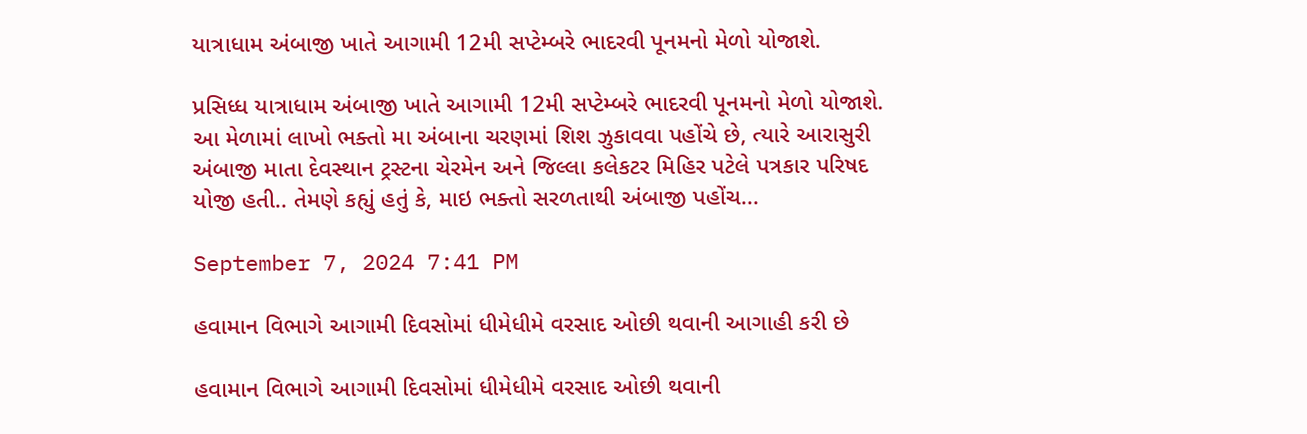યાત્રાધામ અંબાજી ખાતે આગામી 12મી સપ્ટેમ્બરે ભાદરવી પૂનમનો મેળો યોજાશે.

પ્રસિધ્ધ યાત્રાધામ અંબાજી ખાતે આગામી 12મી સપ્ટેમ્બરે ભાદરવી પૂનમનો મેળો યોજાશે. આ મેળામાં લાખો ભક્તો મા અંબાના ચરણમાં શિશ ઝુકાવવા પહોંચે છે, ત્યારે આરાસુરી અંબાજી માતા દેવસ્થાન ટ્રસ્ટના ચેરમેન અને જિલ્લા કલેકટર મિહિર પટેલે પત્રકાર પરિષદ યોજી હતી.. તેમણે કહ્યું હતું કે, માઇ ભક્તો સરળતાથી અંબાજી પહોંચ...

September 7, 2024 7:41 PM

હવામાન વિભાગે આગામી દિવસોમાં ધીમેધીમે વરસાદ ઓછી થવાની આગાહી કરી છે

હવામાન વિભાગે આગામી દિવસોમાં ધીમેધીમે વરસાદ ઓછી થવાની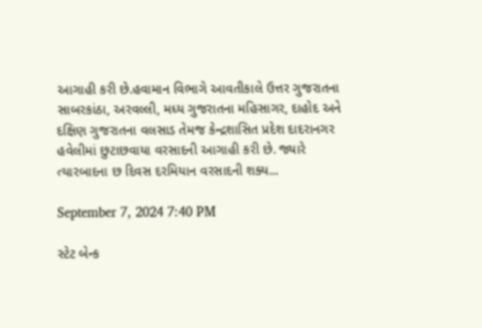આગાહી કરી છે.હવામાન વિભાગે આવતીકાલે ઉત્તર ગુજરાતના સાબરકાંઠા, અરવલ્લી, મધ્ય ગુજરાતના મહિસાગર, દાહોદ અને દક્ષિણ ગુજરાતના વલસાડ તેમજ કેન્દ્રશાસિત પ્રદેશ દાદરાનગર હવેલીમાં છુટાછવાયા વરસાદની આગાહી કરી છે. જ્યારે ત્યારબાદના છ દિવસ દરમિયાન વરસાદની શક્ય...

September 7, 2024 7:40 PM

સ્ટેટ બેન્ક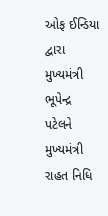ઓફ ઈન્ડિયા દ્વારા મુખ્યમંત્રી ભૂપેન્દ્ર પટેલને મુખ્યમંત્રી રાહત નિધિ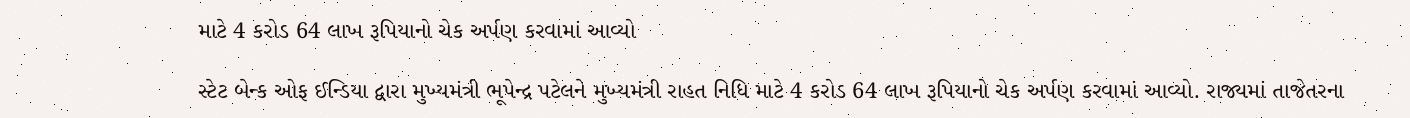માટે 4 કરોડ 64 લાખ રૂપિયાનો ચેક અર્પણ કરવામાં આવ્યો

સ્ટેટ બેન્ક ઓફ ઈન્ડિયા દ્વારા મુખ્યમંત્રી ભૂપેન્દ્ર પટેલને મુખ્યમંત્રી રાહત નિધિ માટે 4 કરોડ 64 લાખ રૂપિયાનો ચેક અર્પણ કરવામાં આવ્યો. રાજ્યમાં તાજેતરના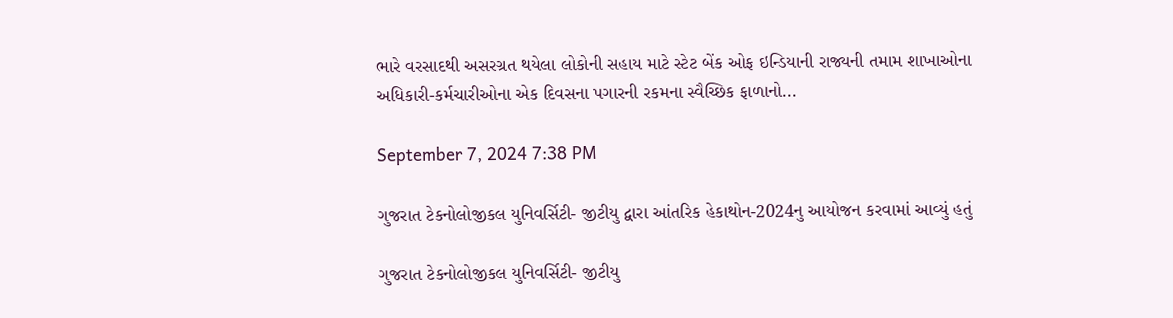ભારે વરસાદથી અસરગ્રત થયેલા લોકોની સહાય માટે સ્ટેટ બેંક ઓફ ઇન્ડિયાની રાજ્યની તમામ શાખાઓના અધિકારી-કર્મચારીઓના એક દિવસના પગારની રકમના સ્વૈચ્છિક ફાળાનો...

September 7, 2024 7:38 PM

ગુજરાત ટેકનોલોજીકલ યુનિવર્સિટી- જીટીયુ દ્વારા આંતરિક હેકાથોન-2024નુ આયોજન કરવામાં આવ્યું હતું

ગુજરાત ટેકનોલોજીકલ યુનિવર્સિટી- જીટીયુ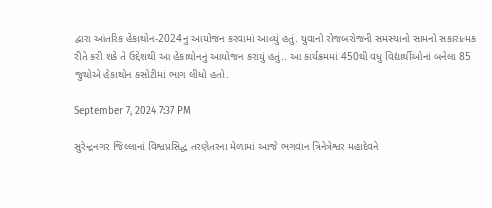દ્વારા આંતરિક હેકાથોન-2024નુ આયોજન કરવામાં આવ્યું હતું. યુવાનો રોજબરોજની સમસ્યાનો સામનો સકારાત્મક રીતે કરી શકે તે ઉદ્દેશથી આ હેકાથોનનું આયોજન કરાયું હતું.. આ કાર્યક્રમમાં 450થી વધુ વિદ્યાર્થીઓનાં બનેલા 85 જુથોએ હેકાથોન કસોટીમાં ભાગ લીધો હતો.

September 7, 2024 7:37 PM

સુરેન્દ્રનગર જિલ્લાનાં વિશ્વપ્રસિદ્ધ તરણેતરના મેળામાં આજે ભગવાન ત્રિનેત્રેશ્વર મહાદેવને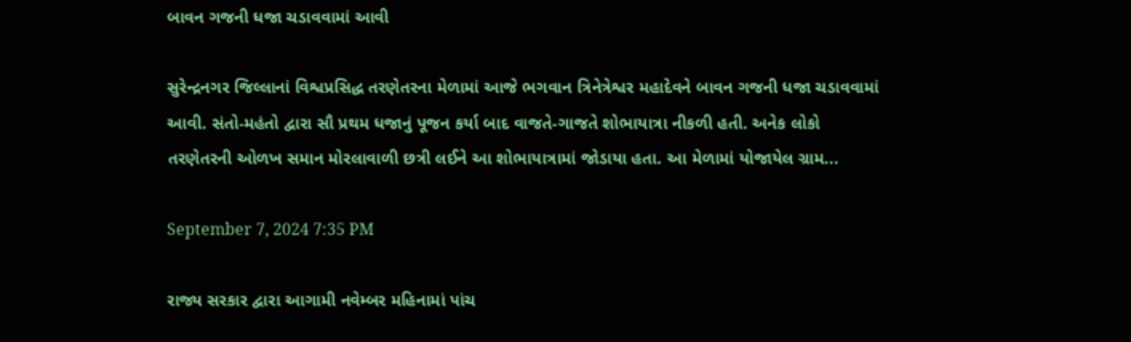બાવન ગજની ધજા ચડાવવામાં આવી

સુરેન્દ્રનગર જિલ્લાનાં વિશ્વપ્રસિદ્ધ તરણેતરના મેળામાં આજે ભગવાન ત્રિનેત્રેશ્વર મહાદેવને બાવન ગજની ધજા ચડાવવામાં આવી. સંતો-મહંતો દ્વારા સૌ પ્રથમ ધજાનું પૂજન કર્યા બાદ વાજતે-ગાજતે શોભાયાત્રા નીકળી હતી. અનેક લોકો તરણેતરની ઓળખ સમાન મોરલાવાળી છત્રી લઈને આ શોભાયાત્રામાં જોડાયા હતા. આ મેળામાં યોજાયેલ ગ્રામ...

September 7, 2024 7:35 PM

રાજ્ય સરકાર દ્વારા આગામી નવેમ્બર મહિનામાં પાંચ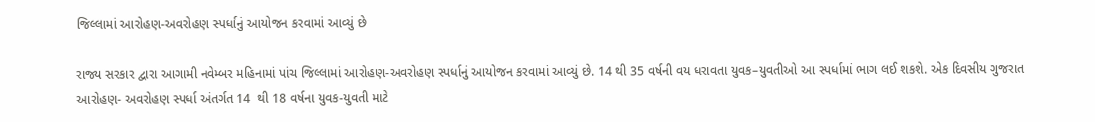જિલ્લામાં આરોહણ-અવરોહણ સ્પર્ધાનું આયોજન કરવામાં આવ્યું છે

રાજ્ય સરકાર દ્વારા આગામી નવેમ્બર મહિનામાં પાંચ જિલ્લામાં આરોહણ-અવરોહણ સ્પર્ધાનું આયોજન કરવામાં આવ્યું છે. 14 થી 35 વર્ષની વય ધરાવતા યુવક–યુવતીઓ આ સ્પર્ધામાં ભાગ લઈ શકશે. એક દિવસીય ગુજરાત આરોહણ- અવરોહણ સ્પર્ધા અંતર્ગત 14  થી 18 વર્ષના યુવક-યુવતી માટે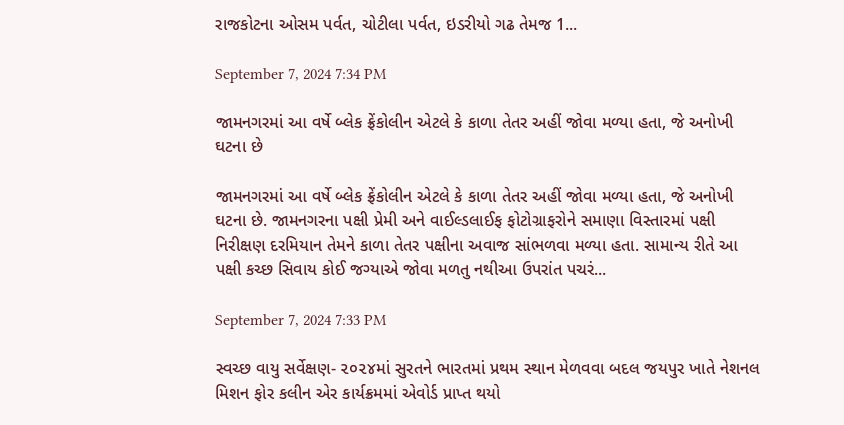રાજકોટના ઓસમ પર્વત, ચોટીલા પર્વત, ઇડરીયો ગઢ તેમજ 1...

September 7, 2024 7:34 PM

જામનગરમાં આ વર્ષે બ્લેક ફ્રેંકોલીન એટલે કે કાળા તેતર અહીં જોવા મળ્યા હતા, જે અનોખી ઘટના છે

જામનગરમાં આ વર્ષે બ્લેક ફ્રેંકોલીન એટલે કે કાળા તેતર અહીં જોવા મળ્યા હતા, જે અનોખી ઘટના છે. જામનગરના પક્ષી પ્રેમી અને વાઈલ્ડલાઈફ ફોટોગ્રાફરોને સમાણા વિસ્તારમાં પક્ષી નિરીક્ષણ દરમિયાન તેમને કાળા તેતર પક્ષીના અવાજ સાંભળવા મળ્યા હતા. સામાન્ય રીતે આ પક્ષી કચ્છ સિવાય કોઈ જગ્યાએ જોવા મળતુ નથીઆ ઉપરાંત પચરં...

September 7, 2024 7:33 PM

સ્વચ્છ વાયુ સર્વેક્ષણ- ૨૦૨૪માં સુરતને ભારતમાં પ્રથમ સ્થાન મેળવવા બદલ જયપુર ખાતે નેશનલ મિશન ફોર કલીન એર કાર્યક્રમમાં એવોર્ડ પ્રાપ્ત થયો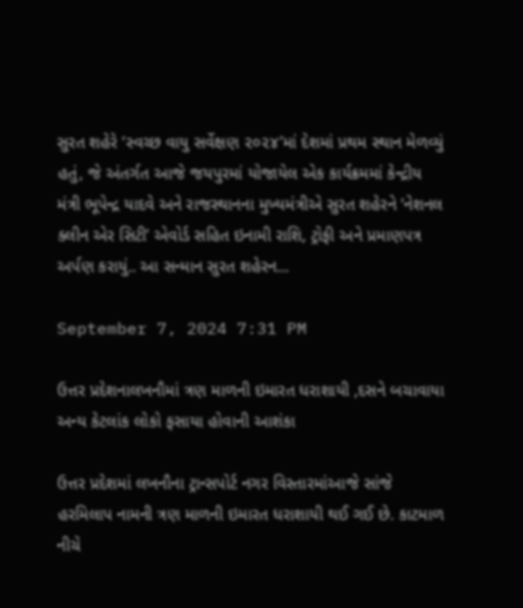સુરત શહેરે ‘સ્વચ્છ વાયુ સર્વેક્ષણ ૨૦૨૪’માં દેશમાં પ્રથમ સ્થાન મેળવ્યું હતું, જે અંતર્ગત આજે જયપુરમાં યોજાયેલ એક કાર્યક્રમમાં કેન્દ્રીય મંત્રી ભૂપેન્દ્ર યાદવે અને રાજસ્થાનના મુખ્યમંત્રીએ સુરત શહેરને ‘નેશનલ ક્લીન એર સિટી’ એવોર્ડ સહિત ઇનામી રાશિ, ટ્રોફી અને પ્રમાણપત્ર અર્પણ કરાયું.. આ સન્માન સુરત શહેરન...

September 7, 2024 7:31 PM

ઉત્તર પ્રદેશનાલખનૌમાં ત્રણ માળની ઇમારત ધરાશાયી ,દસને બચાવાયા અન્ય કેટલાંક લોકો ફસાયા હોવાની આશંકા

ઉત્તર પ્રદેશમાં લખનૌના ટ્રાન્સપોર્ટ નગર વિસ્તારમાંઆજે સાંજે હરમિલાપ નામની ત્રણ માળની ઇમારત ધરાશાયી થઈ ગઈ છે. કાટમાળ નીચે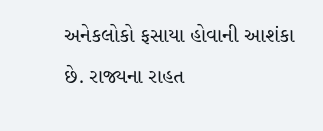અનેકલોકો ફસાયા હોવાની આશંકા છે. રાજ્યના રાહત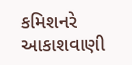કમિશનરે આકાશવાણી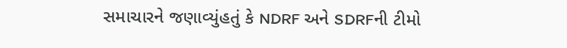સમાચારને જણાવ્યુંહતું કે NDRF અને SDRFની ટીમો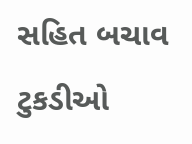સહિત બચાવ ટુકડીઓ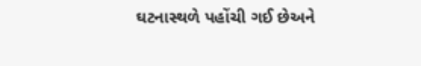ઘટનાસ્થળે પહોંચી ગઈ છેઅને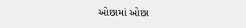ઓછામાં ઓછા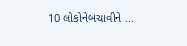10 લોકોનેબચાવીને ...